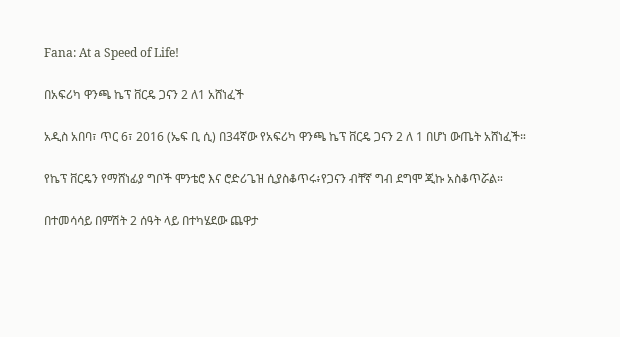Fana: At a Speed of Life!

በአፍሪካ ዋንጫ ኬፕ ቨርዴ ጋናን 2 ለ1 አሸነፈች

አዲስ አበባ፣ ጥር 6፣ 2016 (ኤፍ ቢ ሲ) በ34ኛው የአፍሪካ ዋንጫ ኬፕ ቨርዴ ጋናን 2 ለ 1 በሆነ ውጤት አሸነፈች።

የኬፕ ቨርዴን የማሸነፊያ ግቦች ሞንቴሮ እና ሮድሪጌዝ ሲያስቆጥሩ፥የጋናን ብቸኛ ግብ ደግሞ ጂኩ አስቆጥሯል።

በተመሳሳይ በምሽት 2 ሰዓት ላይ በተካሄደው ጨዋታ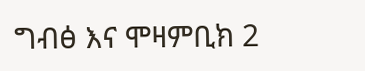ግብፅ እና ሞዛምቢክ 2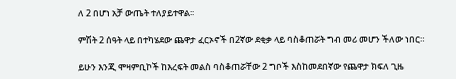ለ 2 በሆነ አቻ ውጤት ተለያይተዋል፡፡

ምሽት 2 ሰዓት ላይ በተካሄደው ጨዋታ ፈርኦኖች በ2ኛው ደቂቃ ላይ ባስቆጠሯት ግብ መሪ መሆን ችለው ነበር።

ይሁን እንጂ ሞዛምቢኮች ከእረፍት መልስ ባስቆጠሯቸው 2 ግቦች እስከመደበኛው የጨዋታ ክፍለ ጊዜ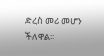ድረስ መሪ መሆን ችለዋል፡፡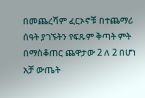በመጨረሻም ፈርኦኖቹ በተጨማሪ ሰዓት ያገኙትን የፍጹም ቅጣት ምት በማስቆጠር ጨዋታው 2 ለ 2 በሆነ አቻ ውጤት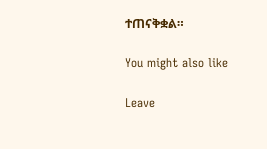ተጠናቅቋል።

You might also like

Leave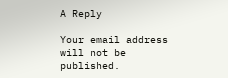A Reply

Your email address will not be published.